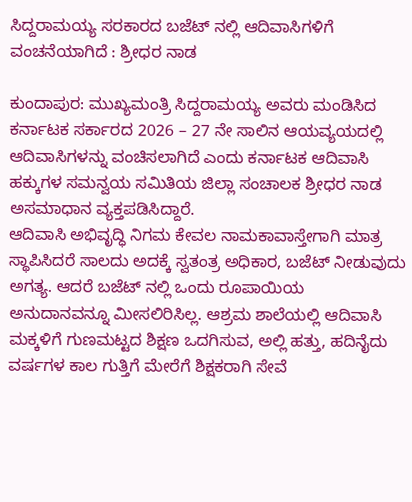ಸಿದ್ದರಾಮಯ್ಯ ಸರಕಾರದ ಬಜೆಟ್ ನಲ್ಲಿ ಆದಿವಾಸಿಗಳಿಗೆ ವಂಚನೆಯಾಗಿದೆ : ಶ್ರೀಧರ ನಾಡ

ಕುಂದಾಪುರ: ಮುಖ್ಯಮಂತ್ರಿ ಸಿದ್ದರಾಮಯ್ಯ ಅವರು ಮಂಡಿಸಿದ ಕರ್ನಾಟಕ ಸರ್ಕಾರದ 2026 – 27 ನೇ ಸಾಲಿನ ಆಯವ್ಯಯದಲ್ಲಿ ಆದಿವಾಸಿಗಳನ್ನು ವಂಚಿಸಲಾಗಿದೆ ಎಂದು ಕರ್ನಾಟಕ ಆದಿವಾಸಿ ಹಕ್ಕುಗಳ ಸಮನ್ವಯ ಸಮಿತಿಯ ಜಿಲ್ಲಾ ಸಂಚಾಲಕ ಶ್ರೀಧರ ನಾಡ ಅಸಮಾಧಾನ ವ್ಯಕ್ತಪಡಿಸಿದ್ದಾರೆ.
ಆದಿವಾಸಿ ಅಭಿವೃದ್ಧಿ ನಿಗಮ ಕೇವಲ ನಾಮಕಾವಾಸ್ತೇಗಾಗಿ ಮಾತ್ರ ಸ್ಥಾಪಿಸಿದರೆ ಸಾಲದು ಅದಕ್ಕೆ ಸ್ವತಂತ್ರ ಅಧಿಕಾರ, ಬಜೆಟ್ ನೀಡುವುದು ಅಗತ್ಯ. ಆದರೆ ಬಜೆಟ್ ನಲ್ಲಿ ಒಂದು ರೂಪಾಯಿಯ ಅನುದಾನವನ್ನೂ ಮೀಸಲಿರಿಸಿಲ್ಲ. ಆಶ್ರಮ ಶಾಲೆಯಲ್ಲಿ ಆದಿವಾಸಿ ಮಕ್ಕಳಿಗೆ ಗುಣಮಟ್ಟದ ಶಿಕ್ಷಣ ಒದಗಿಸುವ, ಅಲ್ಲಿ ಹತ್ತು, ಹದಿನೈದು ವರ್ಷಗಳ ಕಾಲ ಗುತ್ತಿಗೆ ಮೇರೆಗೆ ಶಿಕ್ಷಕರಾಗಿ ಸೇವೆ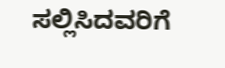ಸಲ್ಲಿಸಿದವರಿಗೆ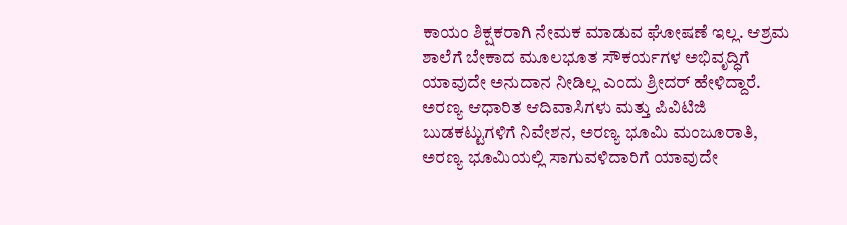ಕಾಯಂ ಶಿಕ್ಷಕರಾಗಿ ನೇಮಕ ಮಾಡುವ ಘೋಷಣೆ ಇಲ್ಲ. ಆಶ್ರಮ ಶಾಲೆಗೆ ಬೇಕಾದ ಮೂಲಭೂತ ಸೌಕರ್ಯಗಳ ಅಭಿವೃದ್ಧಿಗೆ ಯಾವುದೇ ಅನುದಾನ ನೀಡಿಲ್ಲ ಎಂದು ಶ್ರೀದರ್ ಹೇಳಿದ್ದಾರೆ.
ಅರಣ್ಯ ಆಧಾರಿತ ಆದಿವಾಸಿಗಳು ಮತ್ತು ಪಿವಿಟಿಜಿ ಬುಡಕಟ್ಟುಗಳಿಗೆ ನಿವೇಶನ, ಅರಣ್ಯ ಭೂಮಿ ಮಂಜೂರಾತಿ, ಅರಣ್ಯ ಭೂಮಿಯಲ್ಲಿ ಸಾಗುವಳಿದಾರಿಗೆ ಯಾವುದೇ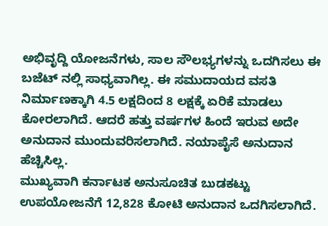ಅಭಿವೃದ್ದಿ ಯೋಜನೆಗಳು, ಸಾಲ ಸೌಲಭ್ಯಗಳನ್ನು ಒದಗಿಸಲು ಈ ಬಜೆಟ್ ನಲ್ಲಿ ಸಾಧ್ಯವಾಗಿಲ್ಲ. ಈ ಸಮುದಾಯದ ವಸತಿ ನಿರ್ಮಾಣಕ್ಕಾಗಿ 4.5 ಲಕ್ಷದಿಂದ 8 ಲಕ್ಷಕ್ಕೆ ಏರಿಕೆ ಮಾಡಲು ಕೋರಲಾಗಿದೆ. ಆದರೆ ಹತ್ತು ವರ್ಷಗಳ ಹಿಂದೆ ಇರುವ ಅದೇ ಅನುದಾನ ಮುಂದುವರಿಸಲಾಗಿದೆ. ನಯಾಪೈಸೆ ಅನುದಾನ ಹೆಚ್ಚಿಸಿಲ್ಲ.
ಮುಖ್ಯವಾಗಿ ಕರ್ನಾಟಕ ಅನುಸೂಚಿತ ಬುಡಕಟ್ಟು ಉಪಯೋಜನೆಗೆ 12,828 ಕೋಟಿ ಅನುದಾನ ಒದಗಿಸಲಾಗಿದೆ.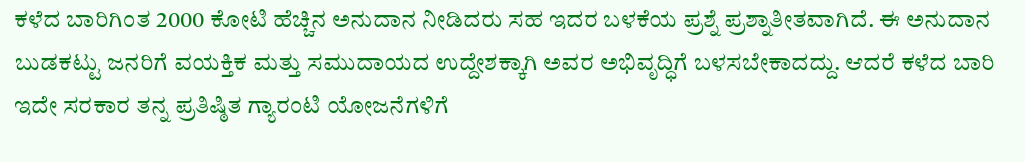ಕಳೆದ ಬಾರಿಗಿಂತ 2000 ಕೋಟಿ ಹೆಚ್ಚಿನ ಅನುದಾನ ನೀಡಿದರು ಸಹ ಇದರ ಬಳಕೆಯ ಪ್ರಶ್ನೆ ಪ್ರಶ್ನಾತೀತವಾಗಿದೆ. ಈ ಅನುದಾನ ಬುಡಕಟ್ಟು ಜನರಿಗೆ ವಯಕ್ತಿಕ ಮತ್ತು ಸಮುದಾಯದ ಉದ್ದೇಶಕ್ಕಾಗಿ ಅವರ ಅಭಿವೃದ್ಧಿಗೆ ಬಳಸಬೇಕಾದದ್ದು. ಆದರೆ ಕಳೆದ ಬಾರಿ ಇದೇ ಸರಕಾರ ತನ್ನ ಪ್ರತಿಷ್ಠಿತ ಗ್ಯಾರಂಟಿ ಯೋಜನೆಗಳಿಗೆ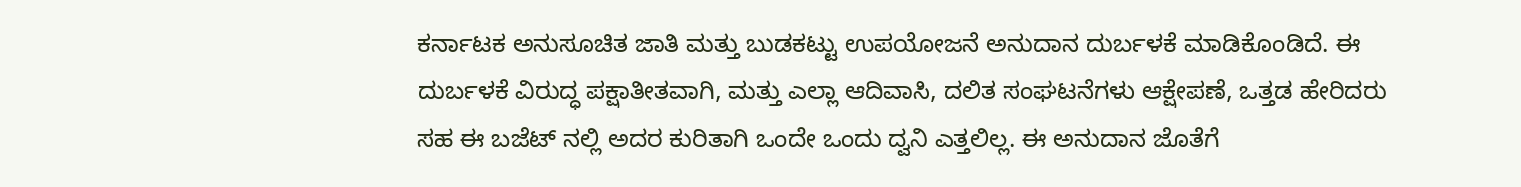ಕರ್ನಾಟಕ ಅನುಸೂಚಿತ ಜಾತಿ ಮತ್ತು ಬುಡಕಟ್ಟು ಉಪಯೋಜನೆ ಅನುದಾನ ದುರ್ಬಳಕೆ ಮಾಡಿಕೊಂಡಿದೆ. ಈ ದುರ್ಬಳಕೆ ವಿರುದ್ಧ ಪಕ್ಷಾತೀತವಾಗಿ, ಮತ್ತು ಎಲ್ಲಾ ಆದಿವಾಸಿ, ದಲಿತ ಸಂಘಟನೆಗಳು ಆಕ್ಷೇಪಣೆ, ಒತ್ತಡ ಹೇರಿದರು ಸಹ ಈ ಬಜೆಟ್ ನಲ್ಲಿ ಅದರ ಕುರಿತಾಗಿ ಒಂದೇ ಒಂದು ದ್ವನಿ ಎತ್ತಲಿಲ್ಲ. ಈ ಅನುದಾನ ಜೊತೆಗೆ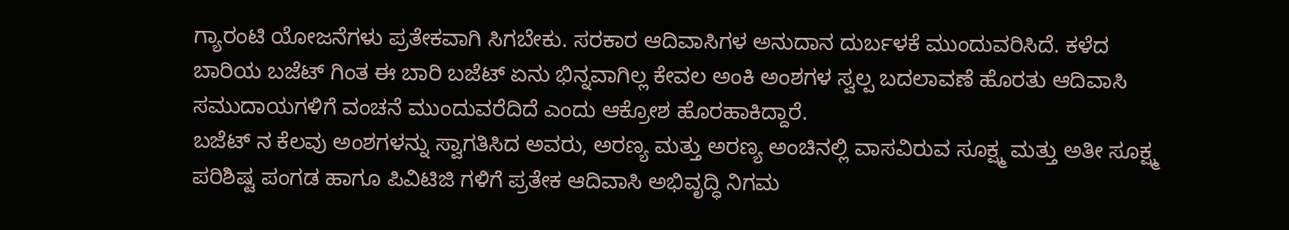ಗ್ಯಾರಂಟಿ ಯೋಜನೆಗಳು ಪ್ರತೇಕವಾಗಿ ಸಿಗಬೇಕು. ಸರಕಾರ ಆದಿವಾಸಿಗಳ ಅನುದಾನ ದುರ್ಬಳಕೆ ಮುಂದುವರಿಸಿದೆ. ಕಳೆದ ಬಾರಿಯ ಬಜೆಟ್ ಗಿಂತ ಈ ಬಾರಿ ಬಜೆಟ್ ಏನು ಭಿನ್ನವಾಗಿಲ್ಲ ಕೇವಲ ಅಂಕಿ ಅಂಶಗಳ ಸ್ವಲ್ಪ ಬದಲಾವಣೆ ಹೊರತು ಆದಿವಾಸಿ ಸಮುದಾಯಗಳಿಗೆ ವಂಚನೆ ಮುಂದುವರೆದಿದೆ ಎಂದು ಆಕ್ರೋಶ ಹೊರಹಾಕಿದ್ದಾರೆ.
ಬಜೆಟ್ ನ ಕೆಲವು ಅಂಶಗಳನ್ನು ಸ್ವಾಗತಿಸಿದ ಅವರು, ಅರಣ್ಯ ಮತ್ತು ಅರಣ್ಯ ಅಂಚಿನಲ್ಲಿ ವಾಸವಿರುವ ಸೂಕ್ಷ್ಮ ಮತ್ತು ಅತೀ ಸೂಕ್ಷ್ಮ ಪರಿಶಿಷ್ಟ ಪಂಗಡ ಹಾಗೂ ಪಿವಿಟಿಜಿ ಗಳಿಗೆ ಪ್ರತೇಕ ಆದಿವಾಸಿ ಅಭಿವೃದ್ಧಿ ನಿಗಮ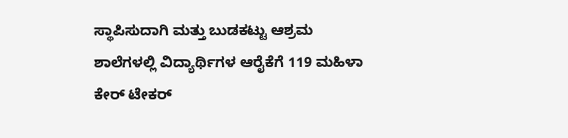ಸ್ಥಾಪಿಸುದಾಗಿ ಮತ್ತು ಬುಡಕಟ್ಟು ಆಶ್ರಮ ಶಾಲೆಗಳಲ್ಲಿ ವಿದ್ಯಾರ್ಥಿಗಳ ಆರೈಕೆಗೆ 119 ಮಹಿಳಾ ಕೇರ್ ಟೇಕರ್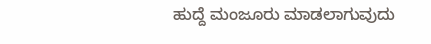ಹುದ್ದೆ ಮಂಜೂರು ಮಾಡಲಾಗುವುದು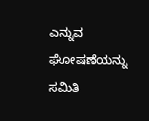ಎನ್ನುವ ಘೋಷಣೆಯನ್ನು ಸಮಿತಿ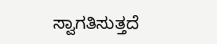ಸ್ವಾಗತಿಸುತ್ತದೆ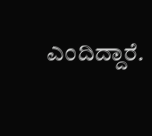ಎಂದಿದ್ದಾರೆ.